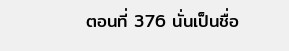ตอนที่ 376 นั่นเป็นชื่อ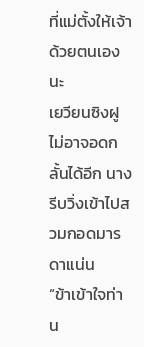ที่แม่ตั้งให้เจ้าด้วยตนเองนะ
เยวียนซิงฝูไม่อาจอดกลั้นได้อีก นางรีบวิ่งเข้าไปสวมกอดมารดาแน่น
“ข้าเข้าใจท่าน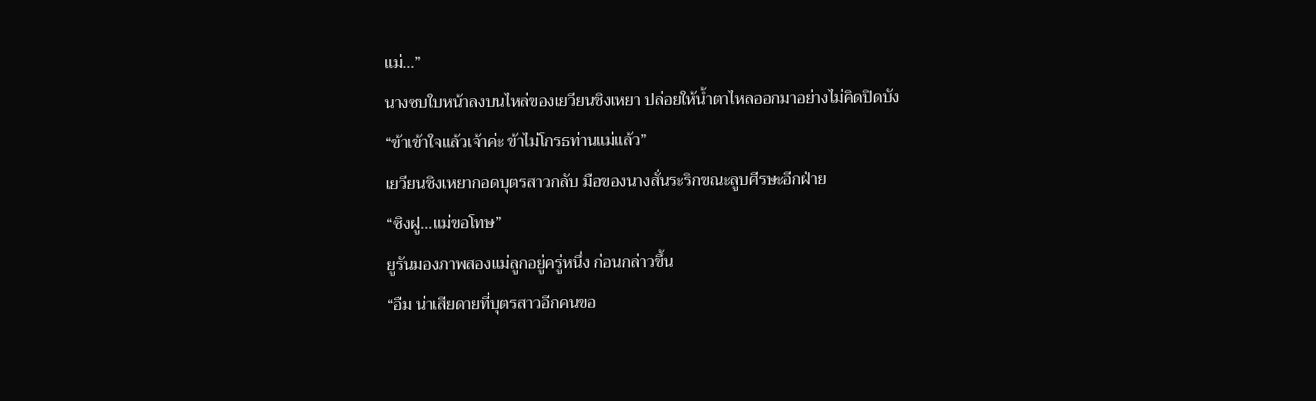แม่...”
นางซบใบหน้าลงบนไหล่ของเยวียนชิงเหยา ปล่อยให้น้ำตาไหลออกมาอย่างไม่คิดปิดบัง
“ข้าเข้าใจแล้วเจ้าค่ะ ข้าไม่โกรธท่านแม่แล้ว”
เยวียนชิงเหยากอดบุตรสาวกลับ มือของนางสั่นระริกขณะลูบศีรษะอีกฝ่าย
“ซิงฝู...แม่ขอโทษ”
ยูรันมองภาพสองแม่ลูกอยู่ครู่หนึ่ง ก่อนกล่าวขึ้น
“อืม น่าเสียดายที่บุตรสาวอีกคนขอ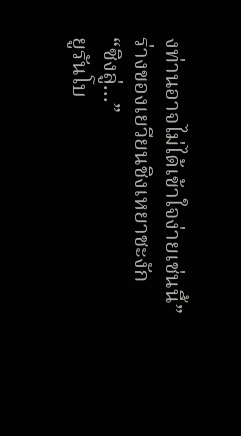งท่านอาจไม่ได้เข้าใจง่ายเช่นนี้”
ร่างของเยวียนชิงเหยาชะงัก
“ซิงลู่...”
ยูรันโบ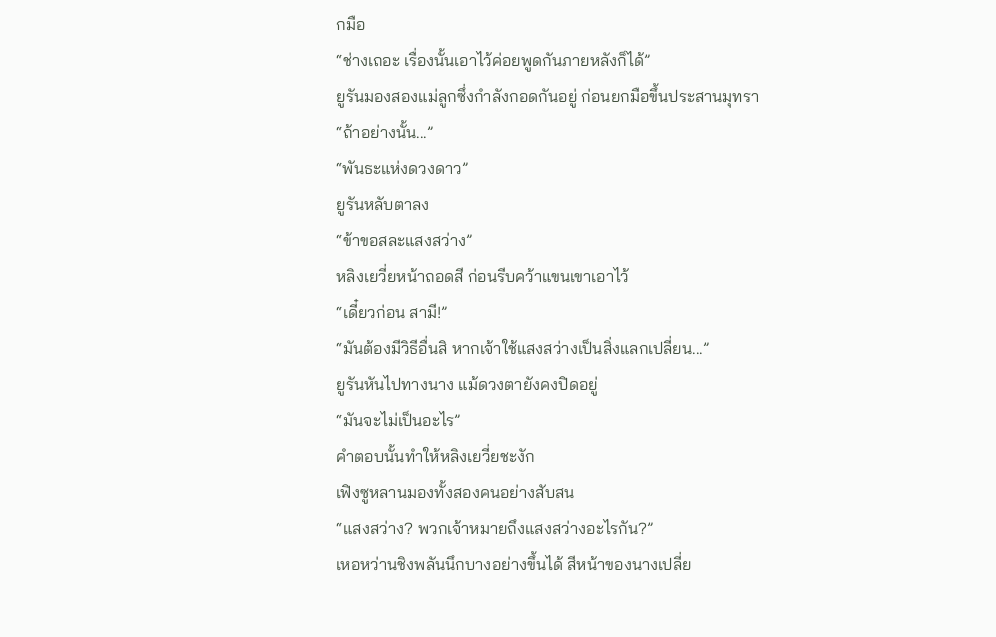กมือ
“ช่างเถอะ เรื่องนั้นเอาไว้ค่อยพูดกันภายหลังก็ได้”
ยูรันมองสองแม่ลูกซึ่งกำลังกอดกันอยู่ ก่อนยกมือขึ้นประสานมุทรา
“ถ้าอย่างนั้น...”
“พันธะแห่งดวงดาว”
ยูรันหลับตาลง
“ข้าขอสละแสงสว่าง”
หลิงเยวี่ยหน้าถอดสี ก่อนรีบคว้าแขนเขาเอาไว้
“เดี๋ยวก่อน สามี!”
“มันต้องมีวิธีอื่นสิ หากเจ้าใช้แสงสว่างเป็นสิ่งแลกเปลี่ยน...”
ยูรันหันไปทางนาง แม้ดวงตายังคงปิดอยู่
“มันจะไม่เป็นอะไร”
คำตอบนั้นทำให้หลิงเยวี่ยชะงัก
เฟิงซูหลานมองทั้งสองคนอย่างสับสน
“แสงสว่าง? พวกเจ้าหมายถึงแสงสว่างอะไรกัน?”
เหอหว่านชิงพลันนึกบางอย่างขึ้นได้ สีหน้าของนางเปลี่ย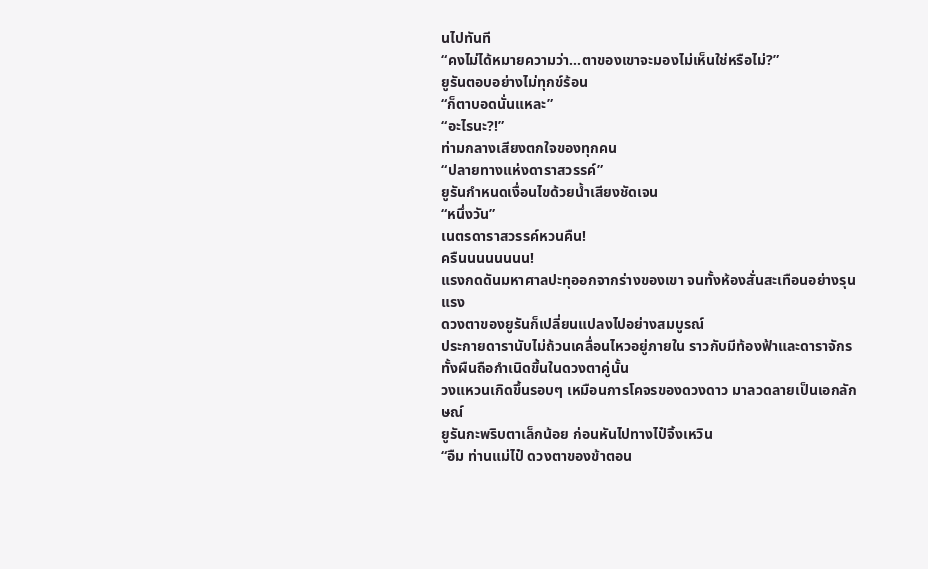นไปทันที
“คงไม่ได้หมายความว่า...ตาของเขาจะมองไม่เห็นใช่หรือไม่?”
ยูรันตอบอย่างไม่ทุกข์ร้อน
“ก็ตาบอดนั่นแหละ”
“อะไรนะ?!”
ท่ามกลางเสียงตกใจของทุกคน
“ปลายทางแห่งดาราสวรรค์”
ยูรันกำหนดเงื่อนไขด้วยน้ำเสียงชัดเจน
“หนึ่งวัน”
เนตรดาราสวรรค์หวนคืน!
ครืนนนนนนนน!
แรงกดดันมหาศาลปะทุออกจากร่างของเขา จนทั้งห้องสั่นสะเทือนอย่างรุนแรง
ดวงตาของยูรันก็เปลี่ยนแปลงไปอย่างสมบูรณ์
ประกายดารานับไม่ถ้วนเคลื่อนไหวอยู่ภายใน ราวกับมีท้องฟ้าและดาราจักรทั้งผืนถือกำเนิดขึ้นในดวงตาคู่นั้น
วงแหวนเกิดขึ้นรอบๆ เหมือนการโคจรของดวงดาว มาลวดลายเป็นเอกลักษณ์
ยูรันกะพริบตาเล็กน้อย ก่อนหันไปทางไป๋จิ้งเหวิน
“อืม ท่านแม่ไป๋ ดวงตาของข้าตอน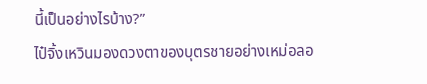นี้เป็นอย่างไรบ้าง?”
ไป๋จิ้งเหวินมองดวงตาของบุตรชายอย่างเหม่อลอ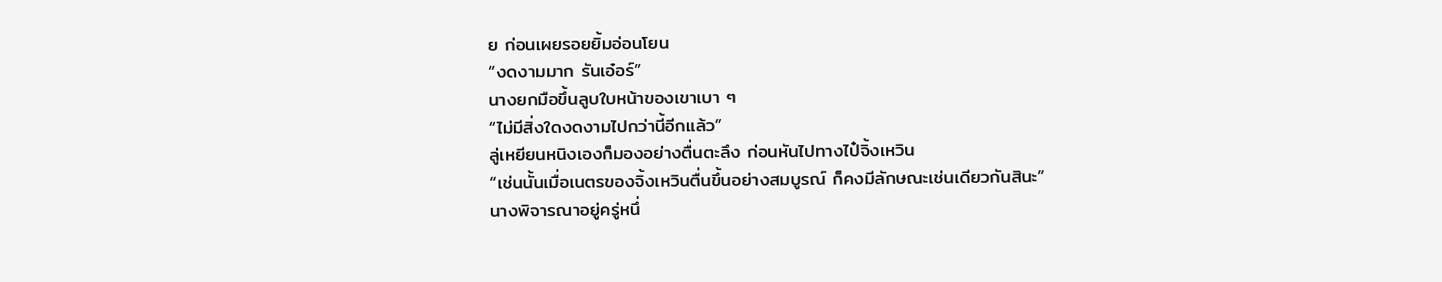ย ก่อนเผยรอยยิ้มอ่อนโยน
“งดงามมาก รันเอ๋อร์”
นางยกมือขึ้นลูบใบหน้าของเขาเบา ๆ
“ไม่มีสิ่งใดงดงามไปกว่านี้อีกแล้ว”
ลู่เหยียนหนิงเองก็มองอย่างตื่นตะลึง ก่อนหันไปทางไป๋จิ้งเหวิน
“เช่นนั้นเมื่อเนตรของจิ้งเหวินตื่นขึ้นอย่างสมบูรณ์ ก็คงมีลักษณะเช่นเดียวกันสินะ”
นางพิจารณาอยู่ครู่หนึ่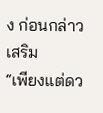ง ก่อนกล่าวเสริม
“เพียงแต่ดว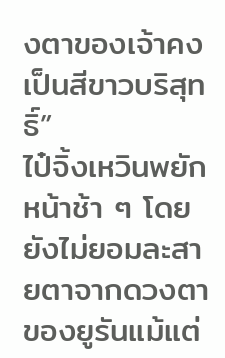งตาของเจ้าคงเป็นสีขาวบริสุทธิ์”
ไป๋จิ้งเหวินพยักหน้าช้า ๆ โดยยังไม่ยอมละสายตาจากดวงตาของยูรันแม้แต่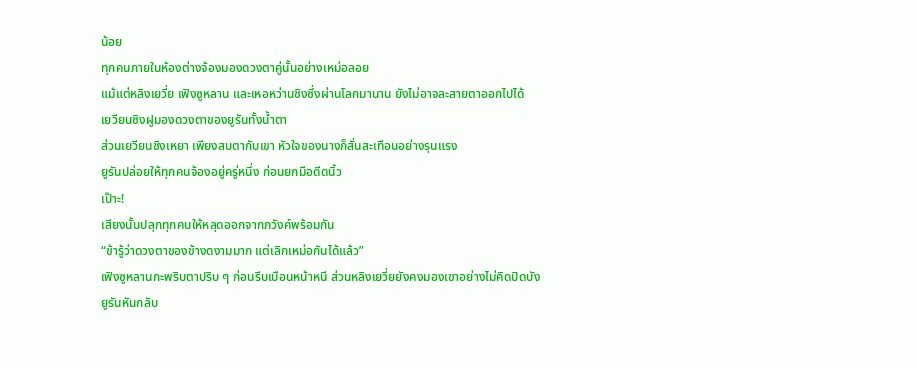น้อย
ทุกคนภายในห้องต่างจ้องมองดวงตาคู่นั้นอย่างเหม่อลอย
แม้แต่หลิงเยวี่ย เฟิงซูหลาน และเหอหว่านชิงซึ่งผ่านโลกมานาน ยังไม่อาจละสายตาออกไปได้
เยวียนซิงฝูมองดวงตาของยูรันทั้งน้ำตา
ส่วนเยวียนชิงเหยา เพียงสบตากับเขา หัวใจของนางก็สั่นสะเทือนอย่างรุนแรง
ยูรันปล่อยให้ทุกคนจ้องอยู่ครู่หนึ่ง ก่อนยกมือดีดนิ้ว
เป๊าะ!
เสียงนั้นปลุกทุกคนให้หลุดออกจากภวังค์พร้อมกัน
“ข้ารู้ว่าดวงตาของข้างดงามมาก แต่เลิกเหม่อกันได้แล้ว”
เฟิงซูหลานกะพริบตาปริบ ๆ ก่อนรีบเบือนหน้าหนี ส่วนหลิงเยวี่ยยังคงมองเขาอย่างไม่คิดปิดบัง
ยูรันหันกลับ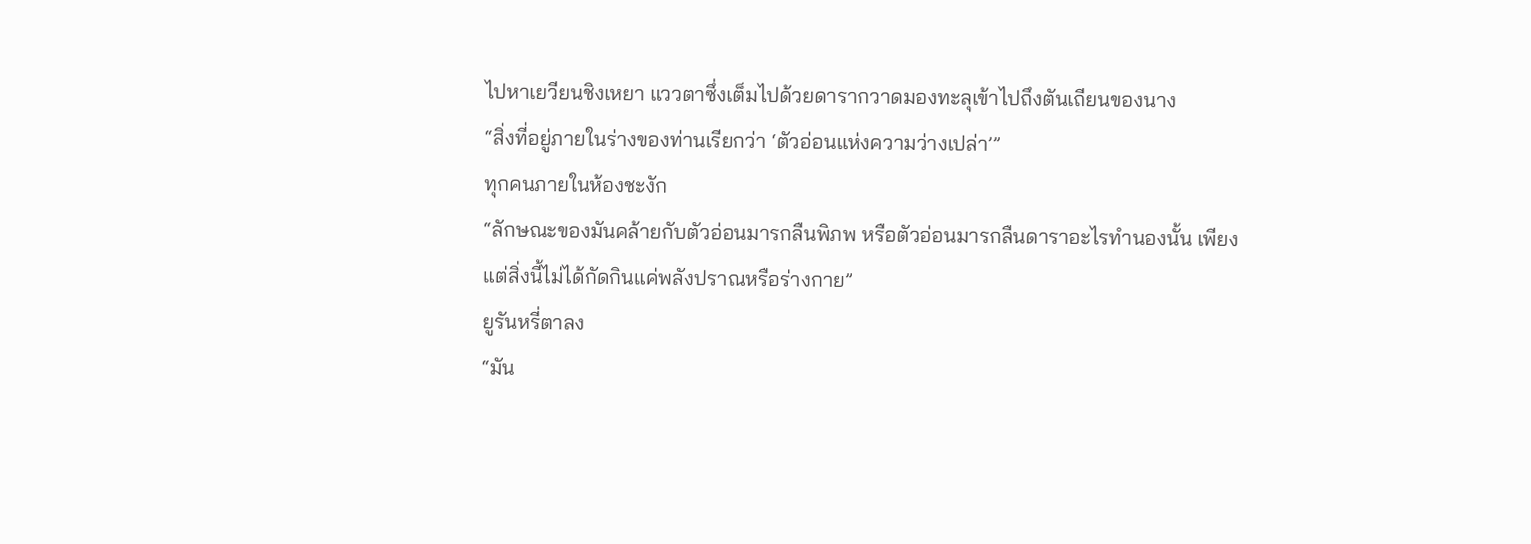ไปหาเยวียนชิงเหยา แววตาซึ่งเต็มไปด้วยดารากวาดมองทะลุเข้าไปถึงตันเถียนของนาง
“สิ่งที่อยู่ภายในร่างของท่านเรียกว่า ‘ตัวอ่อนแห่งความว่างเปล่า’”
ทุกคนภายในห้องชะงัก
“ลักษณะของมันคล้ายกับตัวอ่อนมารกลืนพิภพ หรือตัวอ่อนมารกลืนดาราอะไรทำนองนั้น เพียงแต่สิ่งนี้ไม่ได้กัดกินแค่พลังปราณหรือร่างกาย”
ยูรันหรี่ตาลง
“มัน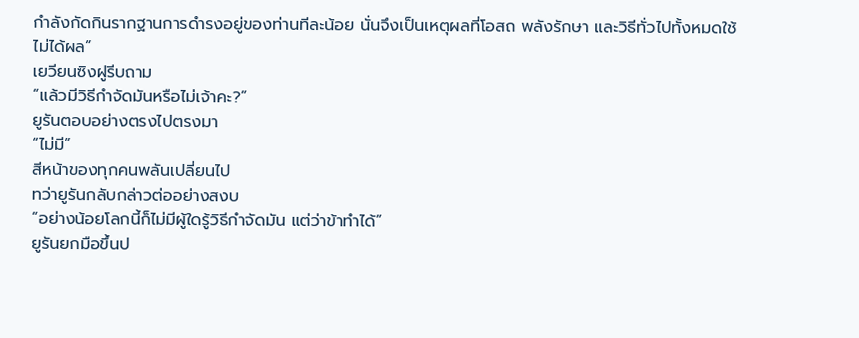กำลังกัดกินรากฐานการดำรงอยู่ของท่านทีละน้อย นั่นจึงเป็นเหตุผลที่โอสถ พลังรักษา และวิธีทั่วไปทั้งหมดใช้ไม่ได้ผล”
เยวียนซิงฝูรีบถาม
“แล้วมีวิธีกำจัดมันหรือไม่เจ้าคะ?”
ยูรันตอบอย่างตรงไปตรงมา
“ไม่มี”
สีหน้าของทุกคนพลันเปลี่ยนไป
ทว่ายูรันกลับกล่าวต่ออย่างสงบ
“อย่างน้อยโลกนี้ก็ไม่มีผู้ใดรู้วิธีกำจัดมัน แต่ว่าข้าทำได้”
ยูรันยกมือขึ้นป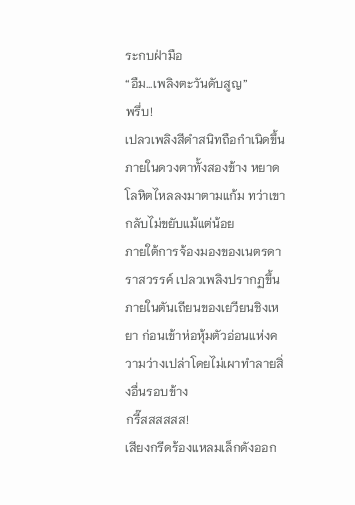ระกบฝ่ามือ
“อืม...เพลิงตะวันดับสูญ”
พรึ่บ!
เปลวเพลิงสีดำสนิทถือกำเนิดขึ้นภายในดวงตาทั้งสองข้าง หยาดโลหิตไหลลงมาตามแก้ม ทว่าเขากลับไม่ขยับแม้แต่น้อย
ภายใต้การจ้องมองของเนตรดาราสวรรค์ เปลวเพลิงปรากฏขึ้นภายในตันเถียนของเยวียนชิงเหยา ก่อนเข้าห่อหุ้มตัวอ่อนแห่งความว่างเปล่าโดยไม่เผาทำลายสิ่งอื่นรอบข้าง
กรี๊สสสสสส!
เสียงกรีดร้องแหลมเล็กดังออก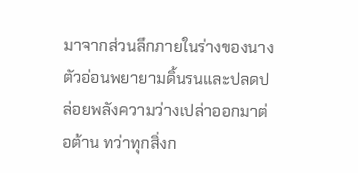มาจากส่วนลึกภายในร่างของนาง
ตัวอ่อนพยายามดิ้นรนและปลดปล่อยพลังความว่างเปล่าออกมาต่อต้าน ทว่าทุกสิ่งก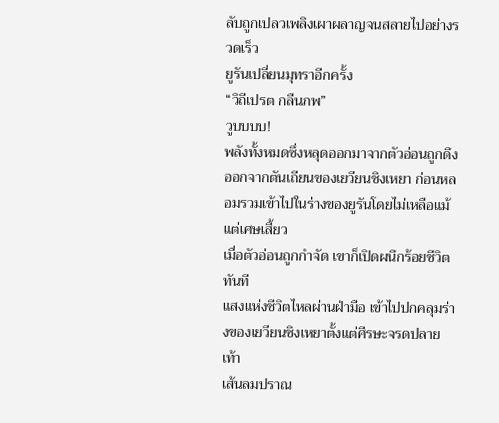ลับถูกเปลวเพลิงเผาผลาญจนสลายไปอย่างรวดเร็ว
ยูรันเปลี่ยนมุทราอีกครั้ง
“วิถีเปรต กลืนภพ”
วูบบบบ!
พลังทั้งหมดซึ่งหลุดออกมาจากตัวอ่อนถูกดึงออกจากตันเถียนของเยวียนชิงเหยา ก่อนหลอมรวมเข้าไปในร่างของยูรันโดยไม่เหลือแม้แต่เศษเสี้ยว
เมื่อตัวอ่อนถูกกำจัด เขาก็เปิดผนึกร้อยชีวิตทันที
แสงแห่งชีวิตไหลผ่านฝ่ามือ เข้าไปปกคลุมร่างของเยวียนชิงเหยาตั้งแต่ศีรษะจรดปลายเท้า
เส้นลมปราณ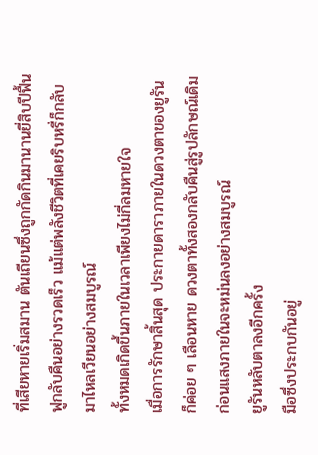ที่เสียหายเริ่มสมาน ตันเถียนซึ่งถูกกัดกินมานานยี่สิบปีฟื้นฟูกลับคืนอย่างรวดเร็ว แม้แต่พลังชีวิตที่เคยริบหรี่ก็กลับมาไหลเวียนอย่างสมบูรณ์
ทั้งหมดเกิดขึ้นภายในเวลาเพียงไม่กี่ลมหายใจ
เมื่อการรักษาสิ้นสุด ประกายดาราภายในดวงตาของยูรันก็ค่อย ๆ เลือนหาย ดวงตาทั้งสองกลับคืนสู่รูปลักษณ์เดิม ก่อนแสงภายในจะหม่นลงอย่างสมบูรณ์
ยูรันหลับตาลงอีกครั้ง
มือซึ่งประกบกันอยู่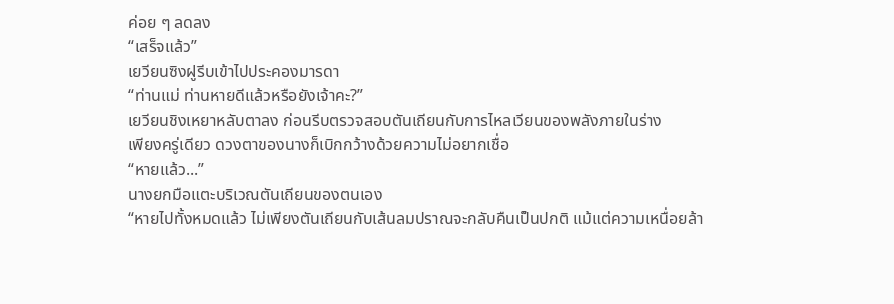ค่อย ๆ ลดลง
“เสร็จแล้ว”
เยวียนซิงฝูรีบเข้าไปประคองมารดา
“ท่านแม่ ท่านหายดีแล้วหรือยังเจ้าคะ?”
เยวียนชิงเหยาหลับตาลง ก่อนรีบตรวจสอบตันเถียนกับการไหลเวียนของพลังภายในร่าง
เพียงครู่เดียว ดวงตาของนางก็เบิกกว้างด้วยความไม่อยากเชื่อ
“หายแล้ว...”
นางยกมือแตะบริเวณตันเถียนของตนเอง
“หายไปทั้งหมดแล้ว ไม่เพียงตันเถียนกับเส้นลมปราณจะกลับคืนเป็นปกติ แม้แต่ความเหนื่อยล้า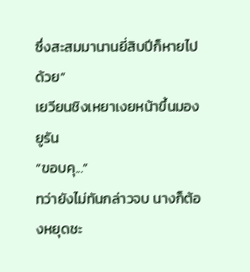ซึ่งสะสมมานานยี่สิบปีก็หายไปด้วย”
เยวียนชิงเหยาเงยหน้าขึ้นมองยูรัน
“ขอบคุ...”
ทว่ายังไม่ทันกล่าวจบ นางก็ต้องหยุดชะ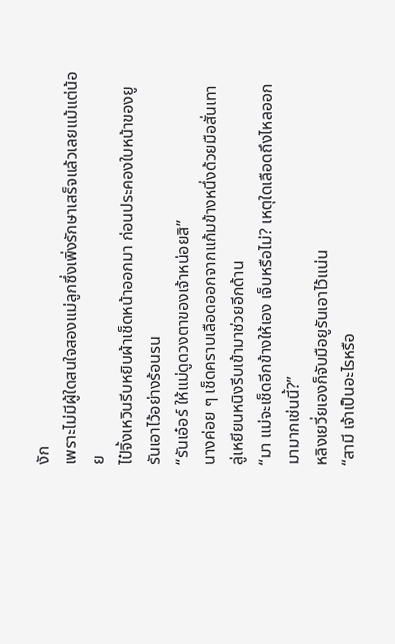งัก
เพราะไม่มีผู้ใดสนใจสองแม่ลูกซึ่งเพิ่งรักษาเสร็จแล้วเลยแม้แต่น้อย
ไป๋จิ้งเหวินรีบหยิบผ้าเช็ดหน้าออกมา ก่อนประคองใบหน้าของยูรันเอาไว้อย่างร้อนรน
“รันเอ๋อร์ ให้แม่ดูดวงตาของเจ้าหน่อยสิ”
นางค่อย ๆ เช็ดคราบเลือดออกจากแก้มข้างหนึ่งด้วยมือสั่นเทา
ลู่เหยียนหนิงรีบเข้ามาช่วยอีกด้าน
“มา แม่จะเช็ดอีกข้างให้เอง เจ็บหรือไม่? เหตุใดเลือดถึงไหลออกมามากเช่นนี้?”
หลิงเยวี่ยเองก็จับมือยูรันเอาไว้แน่น
“สามี เจ้าเป็นอะไรหรือ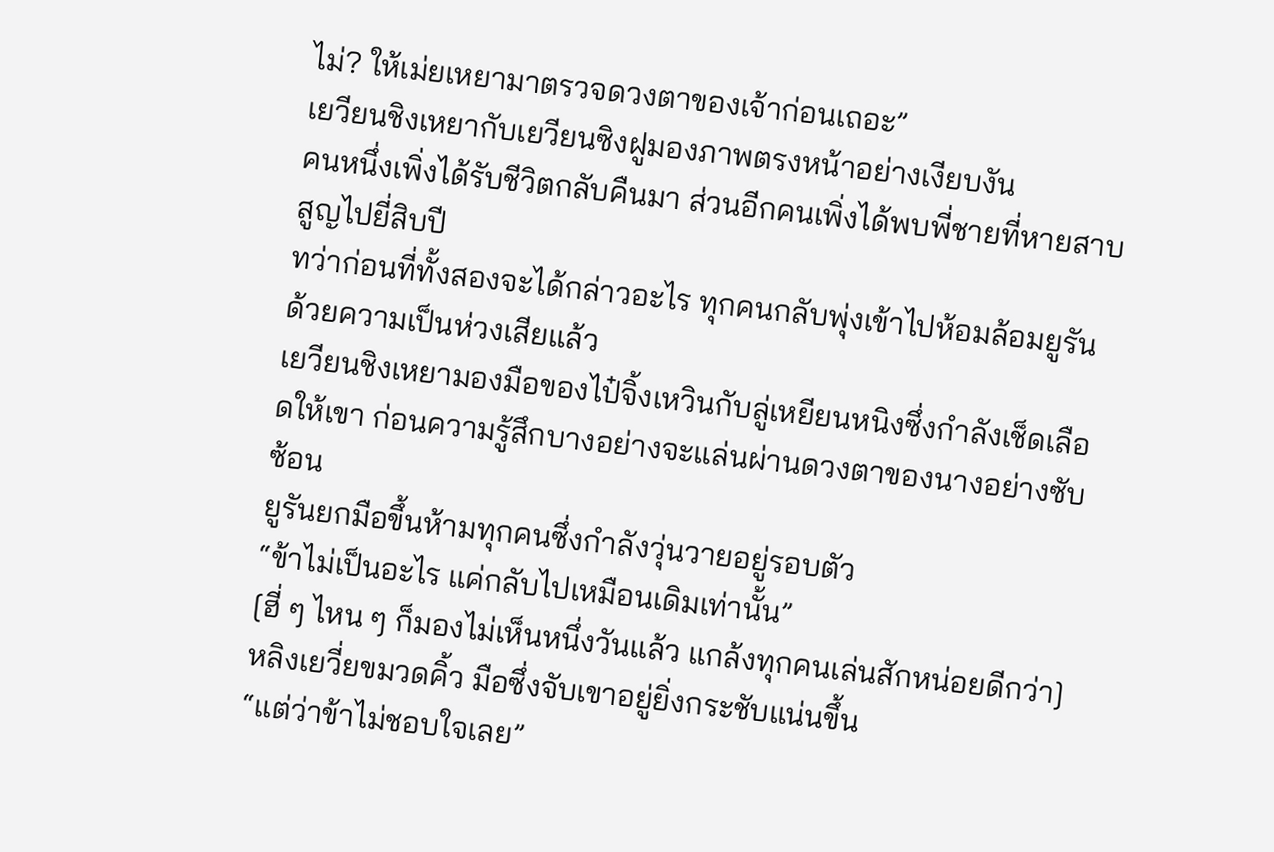ไม่? ให้เม่ยเหยามาตรวจดวงตาของเจ้าก่อนเถอะ”
เยวียนชิงเหยากับเยวียนซิงฝูมองภาพตรงหน้าอย่างเงียบงัน
คนหนึ่งเพิ่งได้รับชีวิตกลับคืนมา ส่วนอีกคนเพิ่งได้พบพี่ชายที่หายสาบสูญไปยี่สิบปี
ทว่าก่อนที่ทั้งสองจะได้กล่าวอะไร ทุกคนกลับพุ่งเข้าไปห้อมล้อมยูรันด้วยความเป็นห่วงเสียแล้ว
เยวียนชิงเหยามองมือของไป๋จิ้งเหวินกับลู่เหยียนหนิงซึ่งกำลังเช็ดเลือดให้เขา ก่อนความรู้สึกบางอย่างจะแล่นผ่านดวงตาของนางอย่างซับซ้อน
ยูรันยกมือขึ้นห้ามทุกคนซึ่งกำลังวุ่นวายอยู่รอบตัว
“ข้าไม่เป็นอะไร แค่กลับไปเหมือนเดิมเท่านั้น”
[ฮี่ ๆ ไหน ๆ ก็มองไม่เห็นหนึ่งวันแล้ว แกล้งทุกคนเล่นสักหน่อยดีกว่า]
หลิงเยวี่ยขมวดคิ้ว มือซึ่งจับเขาอยู่ยิ่งกระชับแน่นขึ้น
“แต่ว่าข้าไม่ชอบใจเลย”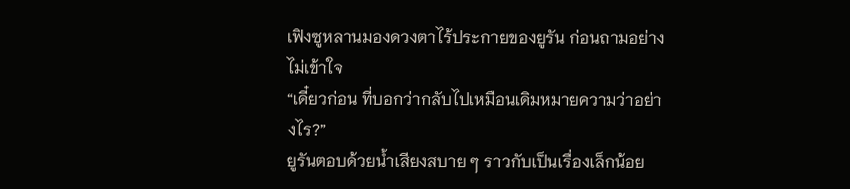เฟิงซูหลานมองดวงตาไร้ประกายของยูรัน ก่อนถามอย่างไม่เข้าใจ
“เดี๋ยวก่อน ที่บอกว่ากลับไปเหมือนเดิมหมายความว่าอย่างไร?”
ยูรันตอบด้วยน้ำเสียงสบาย ๆ ราวกับเป็นเรื่องเล็กน้อย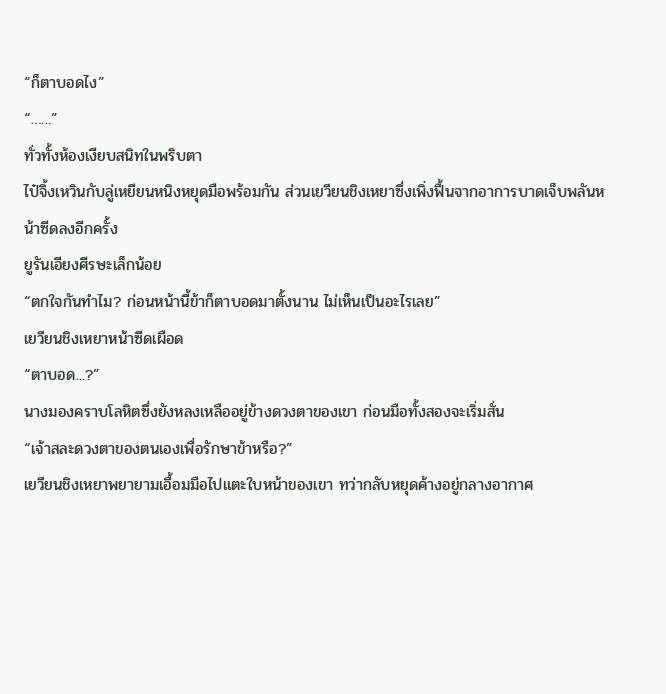“ก็ตาบอดไง”
“……”
ทั่วทั้งห้องเงียบสนิทในพริบตา
ไป๋จิ้งเหวินกับลู่เหยียนหนิงหยุดมือพร้อมกัน ส่วนเยวียนชิงเหยาซึ่งเพิ่งฟื้นจากอาการบาดเจ็บพลันหน้าซีดลงอีกครั้ง
ยูรันเอียงศีรษะเล็กน้อย
“ตกใจกันทำไม? ก่อนหน้านี้ข้าก็ตาบอดมาตั้งนาน ไม่เห็นเป็นอะไรเลย”
เยวียนชิงเหยาหน้าซีดเผือด
“ตาบอด...?”
นางมองคราบโลหิตซึ่งยังหลงเหลืออยู่ข้างดวงตาของเขา ก่อนมือทั้งสองจะเริ่มสั่น
“เจ้าสละดวงตาของตนเองเพื่อรักษาข้าหรือ?”
เยวียนชิงเหยาพยายามเอื้อมมือไปแตะใบหน้าของเขา ทว่ากลับหยุดค้างอยู่กลางอากาศ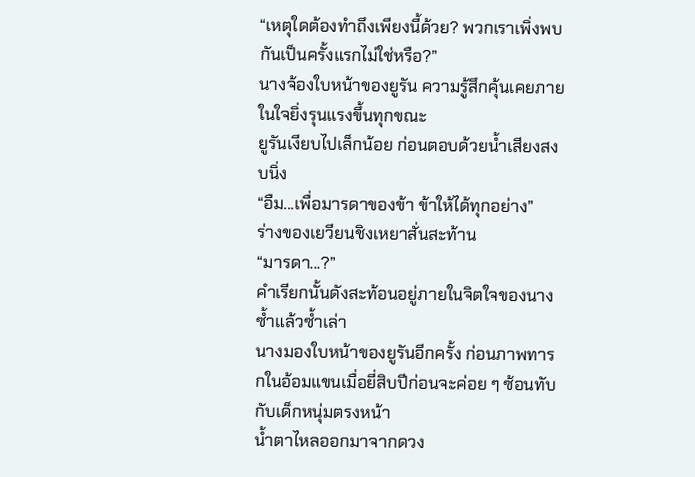“เหตุใดต้องทำถึงเพียงนี้ด้วย? พวกเราเพิ่งพบกันเป็นครั้งแรกไม่ใช่หรือ?”
นางจ้องใบหน้าของยูรัน ความรู้สึกคุ้นเคยภายในใจยิ่งรุนแรงขึ้นทุกขณะ
ยูรันเงียบไปเล็กน้อย ก่อนตอบด้วยน้ำเสียงสงบนิ่ง
“อืม...เพื่อมารดาของข้า ข้าให้ได้ทุกอย่าง”
ร่างของเยวียนชิงเหยาสั่นสะท้าน
“มารดา...?”
คำเรียกนั้นดังสะท้อนอยู่ภายในจิตใจของนางซ้ำแล้วซ้ำเล่า
นางมองใบหน้าของยูรันอีกครั้ง ก่อนภาพทารกในอ้อมแขนเมื่อยี่สิบปีก่อนจะค่อย ๆ ซ้อนทับกับเด็กหนุ่มตรงหน้า
น้ำตาไหลออกมาจากดวง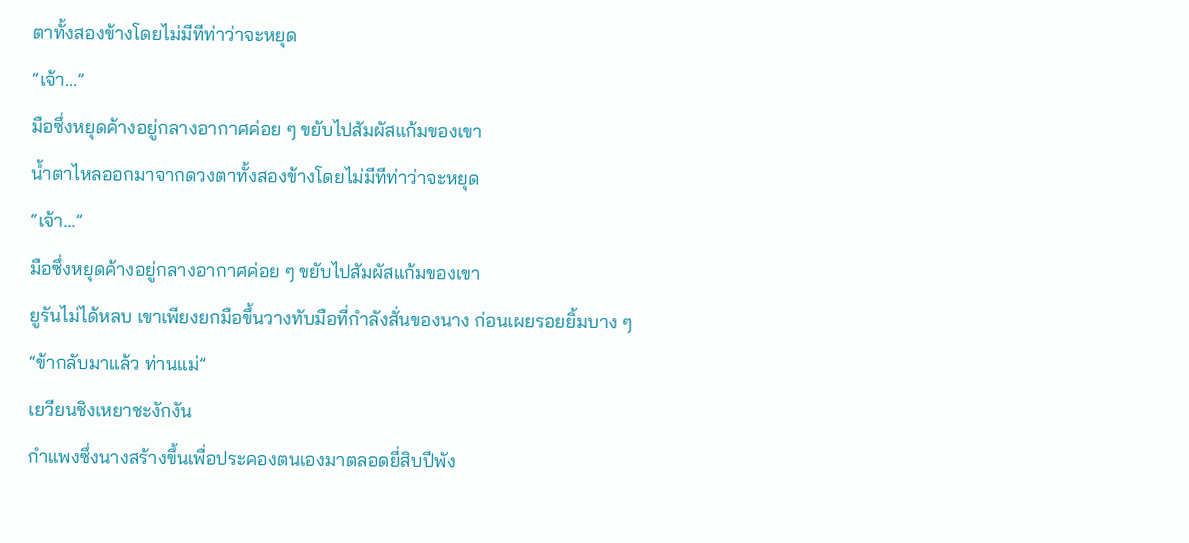ตาทั้งสองข้างโดยไม่มีทีท่าว่าจะหยุด
“เจ้า...”
มือซึ่งหยุดค้างอยู่กลางอากาศค่อย ๆ ขยับไปสัมผัสแก้มของเขา
น้ำตาไหลออกมาจากดวงตาทั้งสองข้างโดยไม่มีทีท่าว่าจะหยุด
“เจ้า...”
มือซึ่งหยุดค้างอยู่กลางอากาศค่อย ๆ ขยับไปสัมผัสแก้มของเขา
ยูรันไม่ได้หลบ เขาเพียงยกมือขึ้นวางทับมือที่กำลังสั่นของนาง ก่อนเผยรอยยิ้มบาง ๆ
“ข้ากลับมาแล้ว ท่านแม่”
เยวียนชิงเหยาชะงักงัน
กำแพงซึ่งนางสร้างขึ้นเพื่อประคองตนเองมาตลอดยี่สิบปีพัง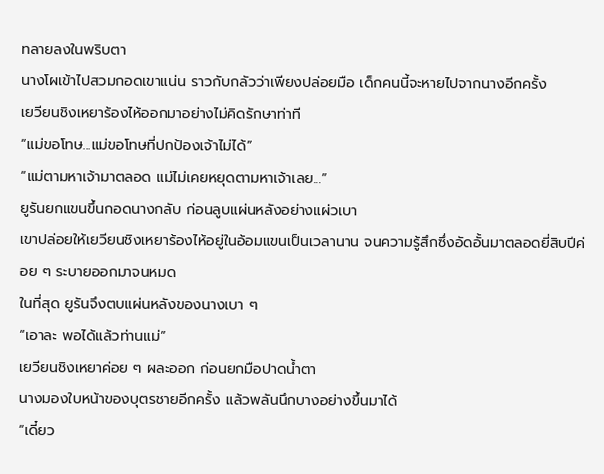ทลายลงในพริบตา
นางโผเข้าไปสวมกอดเขาแน่น ราวกับกลัวว่าเพียงปล่อยมือ เด็กคนนี้จะหายไปจากนางอีกครั้ง
เยวียนชิงเหยาร้องไห้ออกมาอย่างไม่คิดรักษาท่าที
“แม่ขอโทษ...แม่ขอโทษที่ปกป้องเจ้าไม่ได้”
“แม่ตามหาเจ้ามาตลอด แม่ไม่เคยหยุดตามหาเจ้าเลย...”
ยูรันยกแขนขึ้นกอดนางกลับ ก่อนลูบแผ่นหลังอย่างแผ่วเบา
เขาปล่อยให้เยวียนชิงเหยาร้องไห้อยู่ในอ้อมแขนเป็นเวลานาน จนความรู้สึกซึ่งอัดอั้นมาตลอดยี่สิบปีค่อย ๆ ระบายออกมาจนหมด
ในที่สุด ยูรันจึงตบแผ่นหลังของนางเบา ๆ
“เอาละ พอได้แล้วท่านแม่”
เยวียนชิงเหยาค่อย ๆ ผละออก ก่อนยกมือปาดน้ำตา
นางมองใบหน้าของบุตรชายอีกครั้ง แล้วพลันนึกบางอย่างขึ้นมาได้
“เดี๋ยว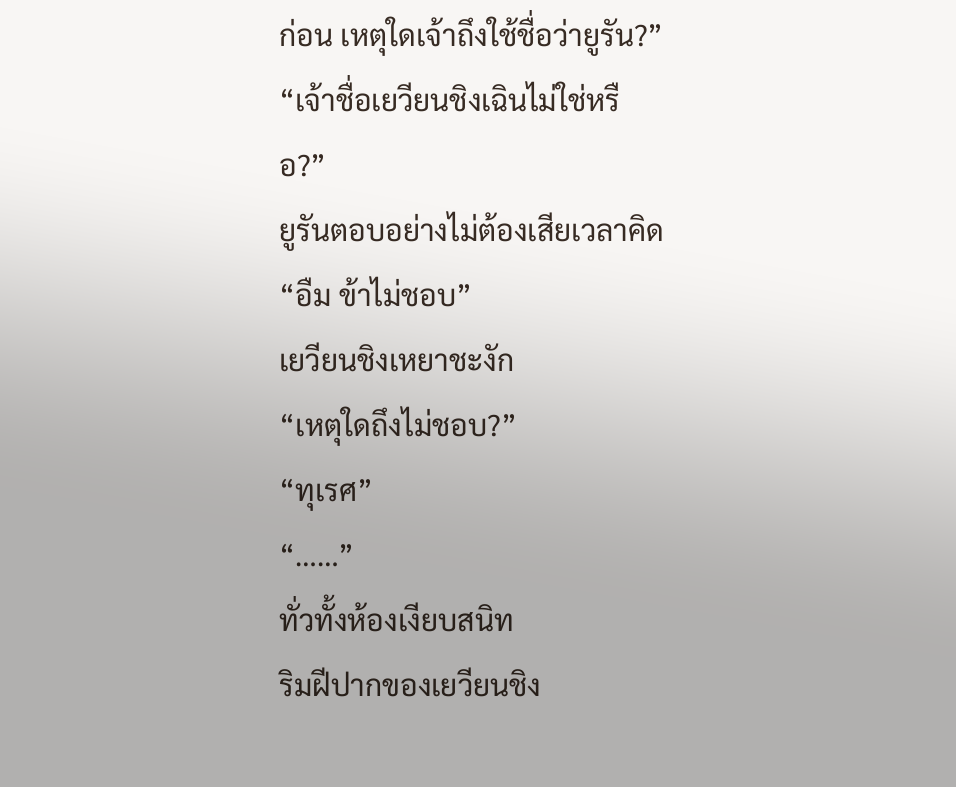ก่อน เหตุใดเจ้าถึงใช้ชื่อว่ายูรัน?”
“เจ้าชื่อเยวียนชิงเฉินไม่ใช่หรือ?”
ยูรันตอบอย่างไม่ต้องเสียเวลาคิด
“อืม ข้าไม่ชอบ”
เยวียนชิงเหยาชะงัก
“เหตุใดถึงไม่ชอบ?”
“ทุเรศ”
“……”
ทั่วทั้งห้องเงียบสนิท
ริมฝีปากของเยวียนชิง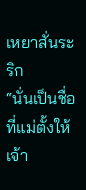เหยาสั่นระริก
“นั่นเป็นชื่อที่แม่ตั้งให้เจ้า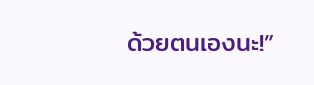ด้วยตนเองนะ!”